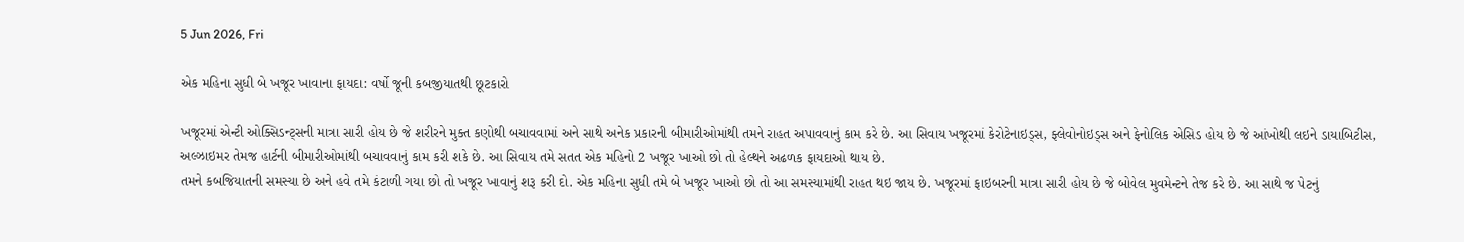5 Jun 2026, Fri

એક મહિના સુધી બે ખજૂર ખાવાના ફાયદા: વર્ષો જૂની કબજીયાતથી છૂટકારો

ખજૂરમાં એન્ટી ઓક્સિડન્ટ્સની માત્રા સારી હોય છે જે શરીરને મુક્ત કણોથી બચાવવામાં અને સાથે અનેક પ્રકારની બીમારીઓમાંથી તમને રાહત અપાવવાનું કામ કરે છે. આ સિવાય ખજૂરમાં કેરોટેનાઇડ્સ, ફ્લેવોનોઇડ્સ અને ફેનોલિક એસિડ હોય છે જે આંખોથી લઇને ડાયાબિટીસ, અલ્ઝાઇમર તેમજ હાર્ટની બીમારીઓમાંથી બચાવવાનું કામ કરી શકે છે. આ સિવાય તમે સતત એક મહિનો 2 ખજૂર ખાઓ છો તો હેલ્થને અઢળક ફાયદાઓ થાય છે.
તમને કબજિયાતની સમસ્યા છે અને હવે તમે કંટાળી ગયા છો તો ખજૂર ખાવાનું શરૂ કરી દો. એક મહિના સુધી તમે બે ખજૂર ખાઓ છો તો આ સમસ્યામાંથી રાહત થઇ જાય છે. ખજૂરમાં ફાઇબરની માત્રા સારી હોય છે જે બોવેલ મુવમેન્ટને તેજ કરે છે. આ સાથે જ પેટનું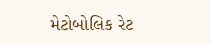મેટોબોલિક રેટ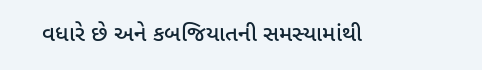વધારે છે અને કબજિયાતની સમસ્યામાંથી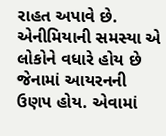રાહત અપાવે છે.
એનીમિયાની સમસ્યા એ લોકોને વધારે હોય છે જેનામાં આયરનની ઉણપ હોય. એવામાં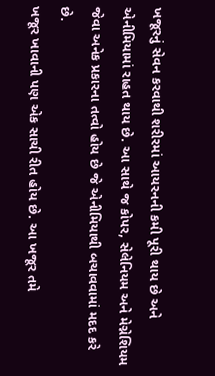ખજૂરનું સેવન કરવાથી શરીરમાં આયરનની કમી પૂરી થાય છે અને એનીમિયામાં રાહત થાય છે. આ સાથે જ કોપર, સેલેનિયમ અને મેગ્નેશિયમ જેવા અનેક પ્રકારના તત્વો હોય છે જે એનીમિયાથી બચાવવામાં મદદ કરે છે.
ખજૂર ખાવાની પણ એક સાચી રીત હોય છે. આ ખજૂર તમે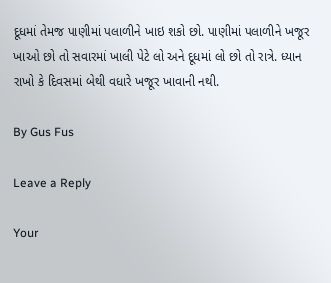દૂધમાં તેમજ પાણીમાં પલાળીને ખાઇ શકો છો. પાણીમાં પલાળીને ખજૂર ખાઓ છો તો સવારમાં ખાલી પેટે લો અને દૂધમાં લો છો તો રાત્રે. ધ્યાન રાખો કે દિવસમાં બેથી વધારે ખજૂર ખાવાની નથી.

By Gus Fus

Leave a Reply

Your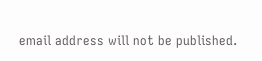email address will not be published.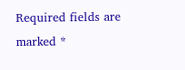Required fields are marked *